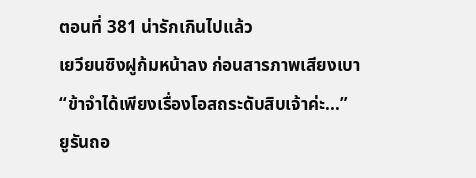ตอนที่ 381 น่ารักเกินไปแล้ว
เยวียนซิงฝูก้มหน้าลง ก่อนสารภาพเสียงเบา
“ข้าจำได้เพียงเรื่องโอสถระดับสิบเจ้าค่ะ...”
ยูรันถอ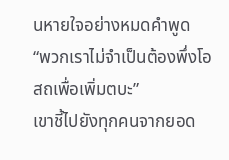นหายใจอย่างหมดคำพูด
“พวกเราไม่จำเป็นต้องพึ่งโอสถเพื่อเพิ่มตบะ”
เขาชี้ไปยังทุกคนจากยอด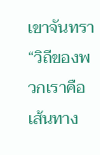เขาจันทรา
“วิถีของพวกเราคือเส้นทาง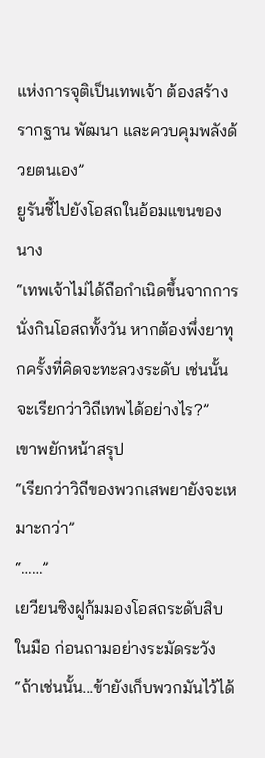แห่งการจุติเป็นเทพเจ้า ต้องสร้างรากฐาน พัฒนา และควบคุมพลังด้วยตนเอง”
ยูรันชี้ไปยังโอสถในอ้อมแขนของนาง
“เทพเจ้าไม่ได้ถือกำเนิดขึ้นจากการนั่งกินโอสถทั้งวัน หากต้องพึ่งยาทุกครั้งที่คิดจะทะลวงระดับ เช่นนั้นจะเรียกว่าวิถีเทพได้อย่างไร?”
เขาพยักหน้าสรุป
“เรียกว่าวิถีของพวกเสพยายังจะเหมาะกว่า”
“……”
เยวียนซิงฝูก้มมองโอสถระดับสิบในมือ ก่อนถามอย่างระมัดระวัง
“ถ้าเช่นนั้น...ข้ายังเก็บพวกมันไว้ได้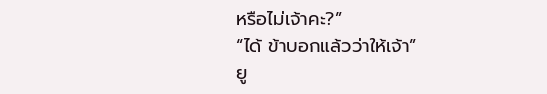หรือไม่เจ้าคะ?”
“ได้ ข้าบอกแล้วว่าให้เจ้า”
ยู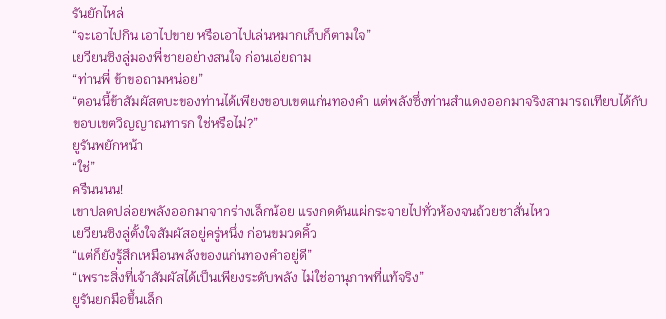รันยักไหล่
“จะเอาไปกิน เอาไปขาย หรือเอาไปเล่นหมากเก็บก็ตามใจ”
เยวียนซิงลู่มองพี่ชายอย่างสนใจ ก่อนเอ่ยถาม
“ท่านพี่ ข้าขอถามหน่อย”
“ตอนนี้ข้าสัมผัสตบะของท่านได้เพียงขอบเขตแก่นทองคำ แต่พลังซึ่งท่านสำแดงออกมาจริงสามารถเทียบได้กับขอบเขตวิญญาณทารก ใช่หรือไม่?”
ยูรันพยักหน้า
“ใช่”
ครืนนนน!
เขาปลดปล่อยพลังออกมาจากร่างเล็กน้อย แรงกดดันแผ่กระจายไปทั่วห้องจนถ้วยชาสั่นไหว
เยวียนซิงลู่ตั้งใจสัมผัสอยู่ครู่หนึ่ง ก่อนขมวดคิ้ว
“แต่ก็ยังรู้สึกเหมือนพลังของแก่นทองคำอยู่ดี”
“เพราะสิ่งที่เจ้าสัมผัสได้เป็นเพียงระดับพลัง ไม่ใช่อานุภาพที่แท้จริง”
ยูรันยกมือขึ้นเล็ก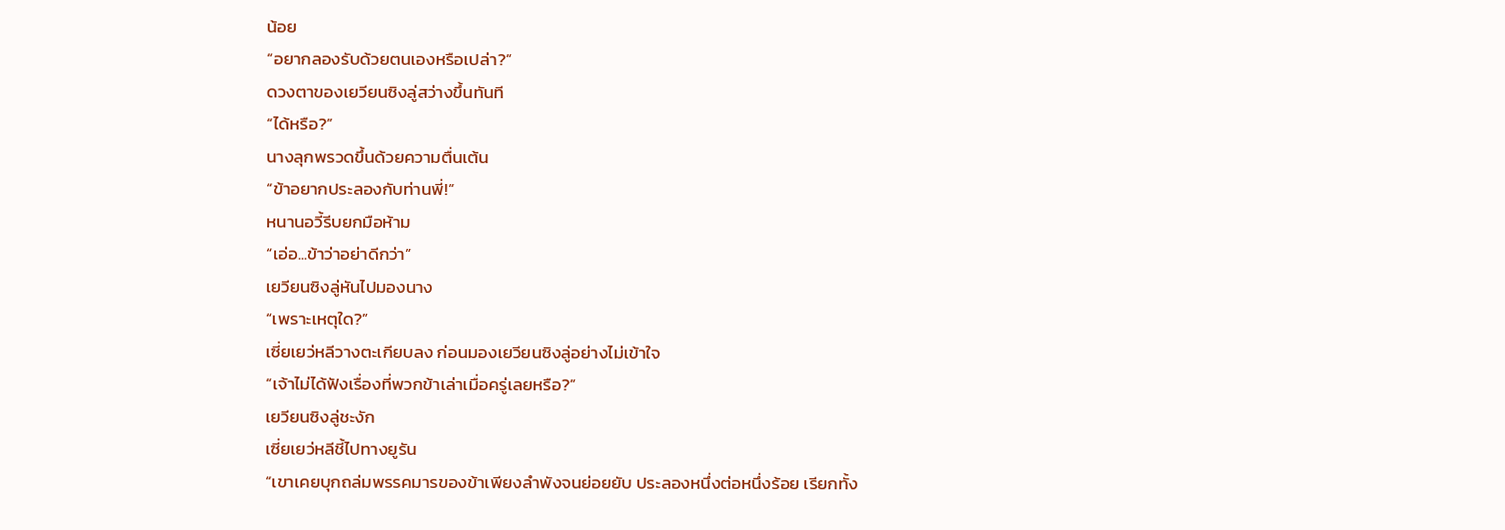น้อย
“อยากลองรับด้วยตนเองหรือเปล่า?”
ดวงตาของเยวียนซิงลู่สว่างขึ้นทันที
“ได้หรือ?”
นางลุกพรวดขึ้นด้วยความตื่นเต้น
“ข้าอยากประลองกับท่านพี่!”
หนานอวี้รีบยกมือห้าม
“เอ่อ...ข้าว่าอย่าดีกว่า”
เยวียนซิงลู่หันไปมองนาง
“เพราะเหตุใด?”
เซี่ยเยว่หลีวางตะเกียบลง ก่อนมองเยวียนซิงลู่อย่างไม่เข้าใจ
“เจ้าไม่ได้ฟังเรื่องที่พวกข้าเล่าเมื่อครู่เลยหรือ?”
เยวียนซิงลู่ชะงัก
เซี่ยเยว่หลีชี้ไปทางยูรัน
“เขาเคยบุกถล่มพรรคมารของข้าเพียงลำพังจนย่อยยับ ประลองหนึ่งต่อหนึ่งร้อย เรียกทั้ง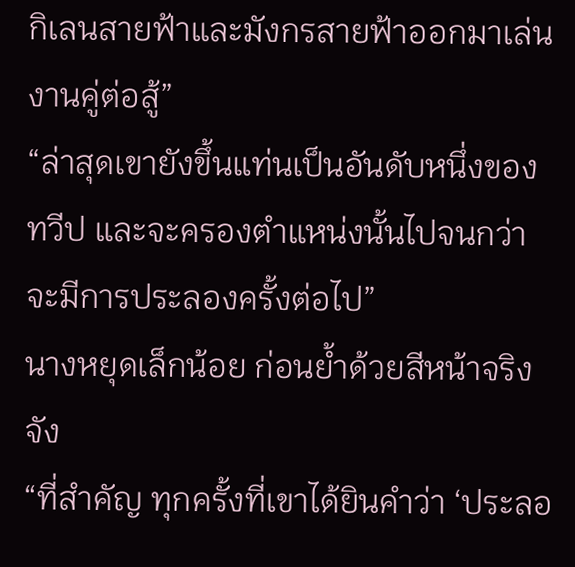กิเลนสายฟ้าและมังกรสายฟ้าออกมาเล่นงานคู่ต่อสู้”
“ล่าสุดเขายังขึ้นแท่นเป็นอันดับหนึ่งของทวีป และจะครองตำแหน่งนั้นไปจนกว่าจะมีการประลองครั้งต่อไป”
นางหยุดเล็กน้อย ก่อนย้ำด้วยสีหน้าจริงจัง
“ที่สำคัญ ทุกครั้งที่เขาได้ยินคำว่า ‘ประลอ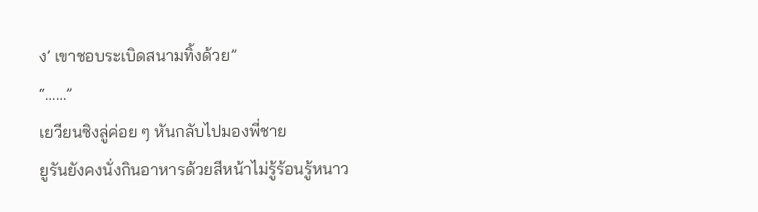ง’ เขาชอบระเบิดสนามทิ้งด้วย”
“……”
เยวียนซิงลู่ค่อย ๆ หันกลับไปมองพี่ชาย
ยูรันยังคงนั่งกินอาหารด้วยสีหน้าไม่รู้ร้อนรู้หนาว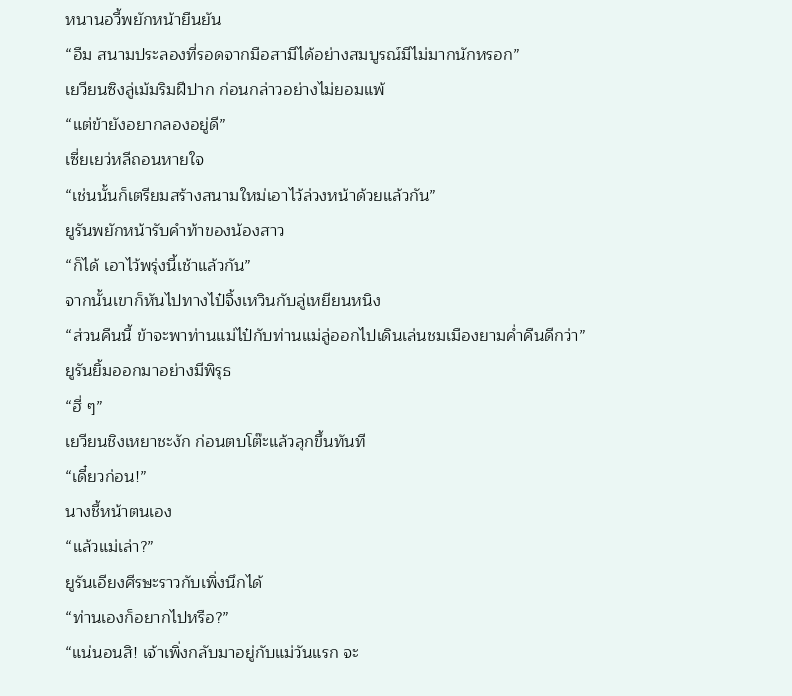หนานอวี้พยักหน้ายืนยัน
“อืม สนามประลองที่รอดจากมือสามีได้อย่างสมบูรณ์มีไม่มากนักหรอก”
เยวียนซิงลู่เม้มริมฝีปาก ก่อนกล่าวอย่างไม่ยอมแพ้
“แต่ข้ายังอยากลองอยู่ดี”
เซี่ยเยว่หลีถอนหายใจ
“เช่นนั้นก็เตรียมสร้างสนามใหม่เอาไว้ล่วงหน้าด้วยแล้วกัน”
ยูรันพยักหน้ารับคำท้าของน้องสาว
“ก็ได้ เอาไว้พรุ่งนี้เช้าแล้วกัน”
จากนั้นเขาก็หันไปทางไป๋จิ้งเหวินกับลู่เหยียนหนิง
“ส่วนคืนนี้ ข้าจะพาท่านแม่ไป๋กับท่านแม่ลู่ออกไปเดินเล่นชมเมืองยามค่ำคืนดีกว่า”
ยูรันยิ้มออกมาอย่างมีพิรุธ
“ฮี่ ๆ”
เยวียนชิงเหยาชะงัก ก่อนตบโต๊ะแล้วลุกขึ้นทันที
“เดี๋ยวก่อน!”
นางชี้หน้าตนเอง
“แล้วแม่เล่า?”
ยูรันเอียงศีรษะราวกับเพิ่งนึกได้
“ท่านเองก็อยากไปหรือ?”
“แน่นอนสิ! เจ้าเพิ่งกลับมาอยู่กับแม่วันแรก จะ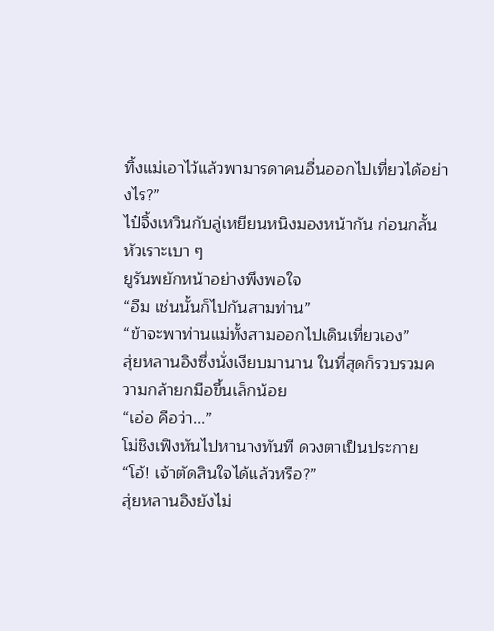ทิ้งแม่เอาไว้แล้วพามารดาคนอื่นออกไปเที่ยวได้อย่างไร?”
ไป๋จิ้งเหวินกับลู่เหยียนหนิงมองหน้ากัน ก่อนกลั้นหัวเราะเบา ๆ
ยูรันพยักหน้าอย่างพึงพอใจ
“อืม เช่นนั้นก็ไปกันสามท่าน”
“ข้าจะพาท่านแม่ทั้งสามออกไปเดินเที่ยวเอง”
สุ่ยหลานอิงซึ่งนั่งเงียบมานาน ในที่สุดก็รวบรวมความกล้ายกมือขึ้นเล็กน้อย
“เอ่อ คือว่า...”
โม่ชิงเฟิงหันไปหานางทันที ดวงตาเป็นประกาย
“โอ้! เจ้าตัดสินใจได้แล้วหรือ?”
สุ่ยหลานอิงยังไม่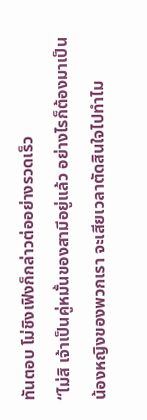ทันตอบ โม่ชิงเฟิงก็กล่าวต่ออย่างรวดเร็ว
“ไม่สิ เจ้าเป็นคู่หมั้นของสามีอยู่แล้ว อย่างไรก็ต้องมาเป็นน้องหญิงของพวกเรา จะเสียเวลาตัดสินใจไปทำไม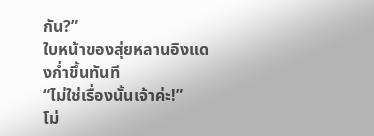กัน?”
ใบหน้าของสุ่ยหลานอิงแดงก่ำขึ้นทันที
“ไม่ใช่เรื่องนั้นเจ้าค่ะ!”
โม่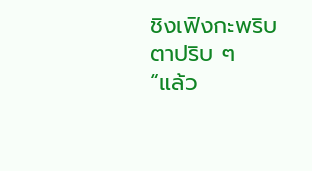ชิงเฟิงกะพริบตาปริบ ๆ
“แล้ว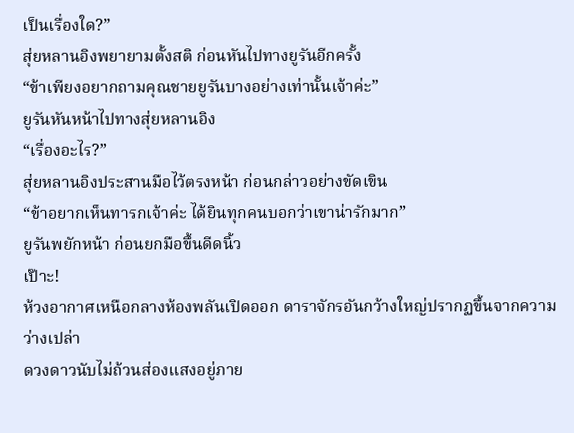เป็นเรื่องใด?”
สุ่ยหลานอิงพยายามตั้งสติ ก่อนหันไปทางยูรันอีกครั้ง
“ข้าเพียงอยากถามคุณชายยูรันบางอย่างเท่านั้นเจ้าค่ะ”
ยูรันหันหน้าไปทางสุ่ยหลานอิง
“เรื่องอะไร?”
สุ่ยหลานอิงประสานมือไว้ตรงหน้า ก่อนกล่าวอย่างขัดเขิน
“ข้าอยากเห็นทารกเจ้าค่ะ ได้ยินทุกคนบอกว่าเขาน่ารักมาก”
ยูรันพยักหน้า ก่อนยกมือขึ้นดีดนิ้ว
เป๊าะ!
ห้วงอากาศเหนือกลางห้องพลันเปิดออก ดาราจักรอันกว้างใหญ่ปรากฏขึ้นจากความว่างเปล่า
ดวงดาวนับไม่ถ้วนส่องแสงอยู่ภาย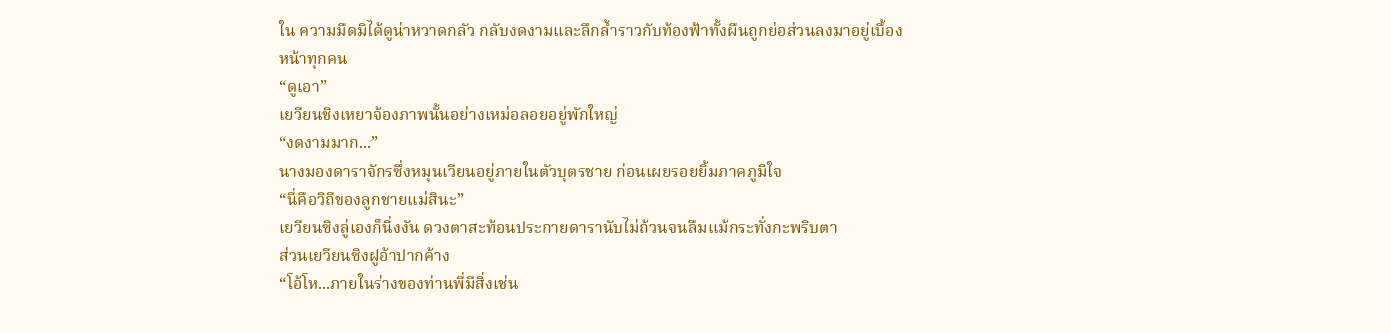ใน ความมืดมิได้ดูน่าหวาดกลัว กลับงดงามและลึกล้ำราวกับท้องฟ้าทั้งผืนถูกย่อส่วนลงมาอยู่เบื้องหน้าทุกคน
“ดูเอา”
เยวียนชิงเหยาจ้องภาพนั้นอย่างเหม่อลอยอยู่พักใหญ่
“งดงามมาก...”
นางมองดาราจักรซึ่งหมุนเวียนอยู่ภายในตัวบุตรชาย ก่อนเผยรอยยิ้มภาคภูมิใจ
“นี่คือวิถีของลูกชายแม่สินะ”
เยวียนซิงลู่เองก็นิ่งงัน ดวงตาสะท้อนประกายดารานับไม่ถ้วนจนลืมแม้กระทั่งกะพริบตา
ส่วนเยวียนซิงฝูอ้าปากค้าง
“โอ้โห...ภายในร่างของท่านพี่มีสิ่งเช่น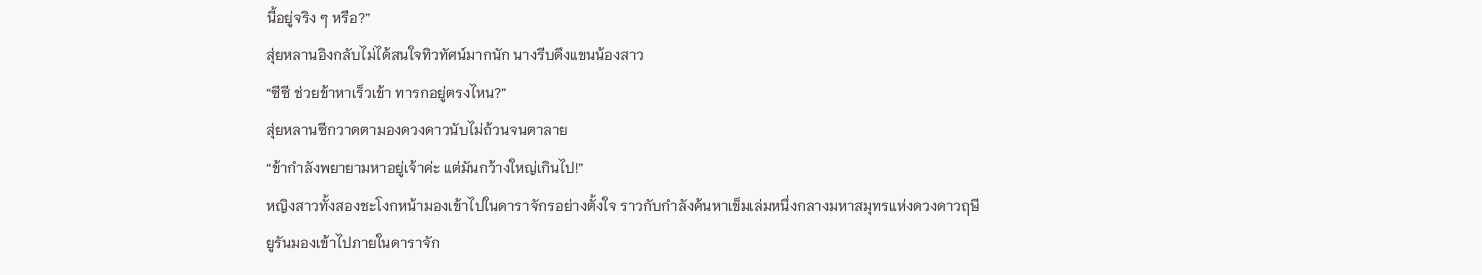นี้อยู่จริง ๆ หรือ?”
สุ่ยหลานอิงกลับไม่ได้สนใจทิวทัศน์มากนัก นางรีบดึงแขนน้องสาว
“ซีซี ช่วยข้าหาเร็วเข้า ทารกอยู่ตรงไหน?”
สุ่ยหลานซีกวาดตามองดวงดาวนับไม่ถ้วนจนตาลาย
“ข้ากำลังพยายามหาอยู่เจ้าค่ะ แต่มันกว้างใหญ่เกินไป!”
หญิงสาวทั้งสองชะโงกหน้ามองเข้าไปในดาราจักรอย่างตั้งใจ ราวกับกำลังค้นหาเข็มเล่มหนึ่งกลางมหาสมุทรแห่งดวงดาวฤษี
ยูรันมองเข้าไปภายในดาราจัก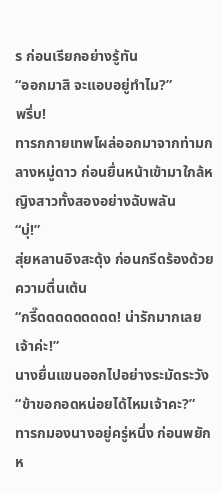ร ก่อนเรียกอย่างรู้ทัน
“ออกมาสิ จะแอบอยู่ทำไม?”
พรึ่บ!
ทารกกายเทพโผล่ออกมาจากท่ามกลางหมู่ดาว ก่อนยื่นหน้าเข้ามาใกล้หญิงสาวทั้งสองอย่างฉับพลัน
“บุ่!”
สุ่ยหลานอิงสะดุ้ง ก่อนกรีดร้องด้วยความตื่นเต้น
“กรี๊ดดดดดดดดด! น่ารักมากเลยเจ้าค่ะ!”
นางยื่นแขนออกไปอย่างระมัดระวัง
“ข้าขอกอดหน่อยได้ไหมเจ้าคะ?”
ทารกมองนางอยู่ครู่หนึ่ง ก่อนพยักห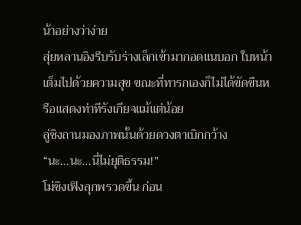น้าอย่างว่าง่าย
สุ่ยหลานอิงรีบรับร่างเล็กเข้ามากอดแนบอก ใบหน้าเต็มไปด้วยความสุข ขณะที่ทารกเองก็ไม่ได้ขัดขืนหรือแสดงท่าทีรังเกียจแม้แต่น้อย
ลู่ชิงถานมองภาพนั้นด้วยดวงตาเบิกกว้าง
“นะ...นะ...นี่ไม่ยุติธรรม!”
โม่ชิงเฟิงลุกพรวดขึ้น ก่อน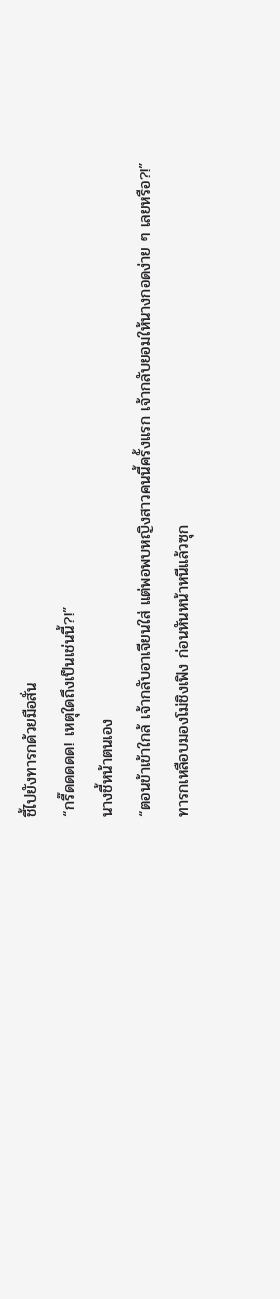ชี้ไปยังทารกด้วยมือสั่น
“กรี๊ดดดดด! เหตุใดถึงเป็นเช่นนี้?!”
นางชี้หน้าตนเอง
“ตอนข้าเข้าใกล้ เจ้ากลับอาเจียนใส่ แต่พอพบหญิงสาวคนนี้ครั้งแรก เจ้ากลับยอมให้นางกอดง่าย ๆ เลยหรือ?!”
ทารกเหลือบมองโม่ชิงเฟิง ก่อนหันหน้าหนีแล้วซุก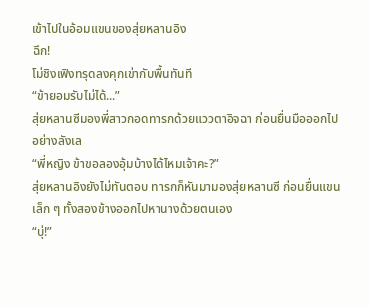เข้าไปในอ้อมแขนของสุ่ยหลานอิง
ฉึก!
โม่ชิงเฟิงทรุดลงคุกเข่ากับพื้นทันที
“ข้ายอมรับไม่ได้...”
สุ่ยหลานซีมองพี่สาวกอดทารกด้วยแววตาอิจฉา ก่อนยื่นมือออกไปอย่างลังเล
“พี่หญิง ข้าขอลองอุ้มบ้างได้ไหมเจ้าคะ?”
สุ่ยหลานอิงยังไม่ทันตอบ ทารกก็หันมามองสุ่ยหลานซี ก่อนยื่นแขนเล็ก ๆ ทั้งสองข้างออกไปหานางด้วยตนเอง
“บุ่!”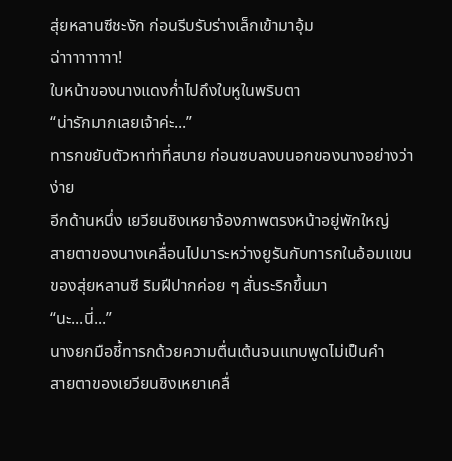สุ่ยหลานซีชะงัก ก่อนรีบรับร่างเล็กเข้ามาอุ้ม
ฉ่าาาาาาาาา!
ใบหน้าของนางแดงก่ำไปถึงใบหูในพริบตา
“น่ารักมากเลยเจ้าค่ะ...”
ทารกขยับตัวหาท่าที่สบาย ก่อนซบลงบนอกของนางอย่างว่าง่าย
อีกด้านหนึ่ง เยวียนชิงเหยาจ้องภาพตรงหน้าอยู่พักใหญ่
สายตาของนางเคลื่อนไปมาระหว่างยูรันกับทารกในอ้อมแขนของสุ่ยหลานซี ริมฝีปากค่อย ๆ สั่นระริกขึ้นมา
“นะ...นี่...”
นางยกมือชี้ทารกด้วยความตื่นเต้นจนแทบพูดไม่เป็นคำ
สายตาของเยวียนชิงเหยาเคลื่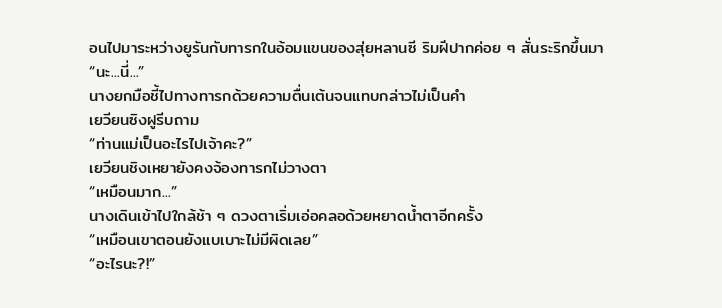อนไปมาระหว่างยูรันกับทารกในอ้อมแขนของสุ่ยหลานซี ริมฝีปากค่อย ๆ สั่นระริกขึ้นมา
“นะ...นี่...”
นางยกมือชี้ไปทางทารกด้วยความตื่นเต้นจนแทบกล่าวไม่เป็นคำ
เยวียนซิงฝูรีบถาม
“ท่านแม่เป็นอะไรไปเจ้าคะ?”
เยวียนชิงเหยายังคงจ้องทารกไม่วางตา
“เหมือนมาก...”
นางเดินเข้าไปใกล้ช้า ๆ ดวงตาเริ่มเอ่อคลอด้วยหยาดน้ำตาอีกครั้ง
“เหมือนเขาตอนยังแบเบาะไม่มีผิดเลย”
“อะไรนะ?!”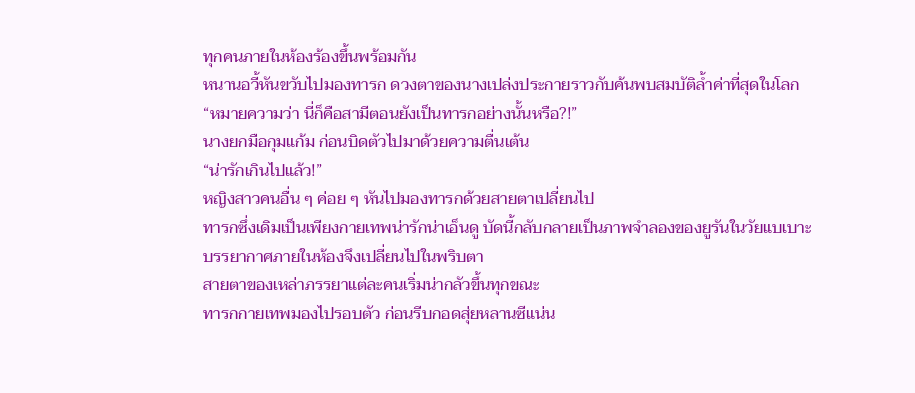ทุกคนภายในห้องร้องขึ้นพร้อมกัน
หนานอวี้หันขวับไปมองทารก ดวงตาของนางเปล่งประกายราวกับค้นพบสมบัติล้ำค่าที่สุดในโลก
“หมายความว่า นี่ก็คือสามีตอนยังเป็นทารกอย่างนั้นหรือ?!”
นางยกมือกุมแก้ม ก่อนบิดตัวไปมาด้วยความตื่นเต้น
“น่ารักเกินไปแล้ว!”
หญิงสาวคนอื่น ๆ ค่อย ๆ หันไปมองทารกด้วยสายตาเปลี่ยนไป
ทารกซึ่งเดิมเป็นเพียงกายเทพน่ารักน่าเอ็นดู บัดนี้กลับกลายเป็นภาพจำลองของยูรันในวัยแบเบาะ
บรรยากาศภายในห้องจึงเปลี่ยนไปในพริบตา
สายตาของเหล่าภรรยาแต่ละคนเริ่มน่ากลัวขึ้นทุกขณะ
ทารกกายเทพมองไปรอบตัว ก่อนรีบกอดสุ่ยหลานซีแน่น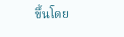ขึ้นโดย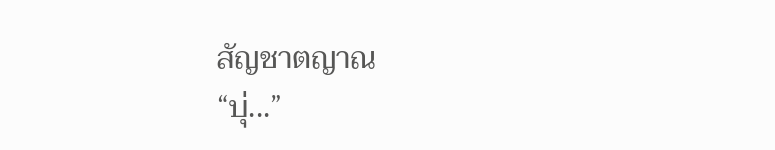สัญชาตญาณ
“บุ่...”